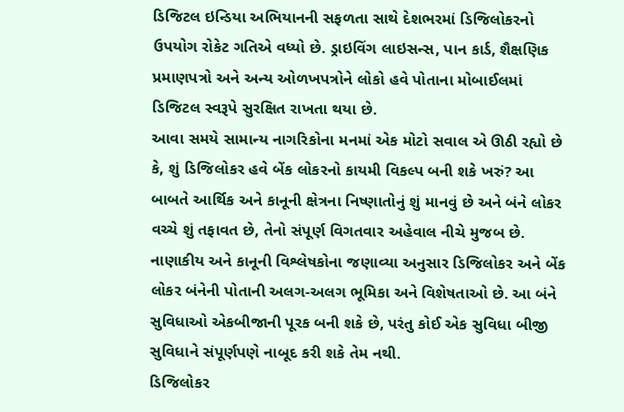ડિજિટલ ઇન્ડિયા અભિયાનની સફળતા સાથે દેશભરમાં ડિજિલોકરનો ઉપયોગ રોકેટ ગતિએ વધ્યો છે. ડ્રાઇવિંગ લાઇસન્સ, પાન કાર્ડ, શૈક્ષણિક પ્રમાણપત્રો અને અન્ય ઓળખપત્રોને લોકો હવે પોતાના મોબાઈલમાં ડિજિટલ સ્વરૂપે સુરક્ષિત રાખતા થયા છે.
આવા સમયે સામાન્ય નાગરિકોના મનમાં એક મોટો સવાલ એ ઊઠી રહ્યો છે કે, શું ડિજિલોકર હવે બેંક લોકરનો કાયમી વિકલ્પ બની શકે ખરું? આ બાબતે આર્થિક અને કાનૂની ક્ષેત્રના નિષ્ણાતોનું શું માનવું છે અને બંને લોકર વચ્ચે શું તફાવત છે, તેનો સંપૂર્ણ વિગતવાર અહેવાલ નીચે મુજબ છે.
નાણાકીય અને કાનૂની વિશ્લેષકોના જણાવ્યા અનુસાર ડિજિલોકર અને બેંક લોકર બંનેની પોતાની અલગ-અલગ ભૂમિકા અને વિશેષતાઓ છે. આ બંને સુવિધાઓ એકબીજાની પૂરક બની શકે છે, પરંતુ કોઈ એક સુવિધા બીજી સુવિધાને સંપૂર્ણપણે નાબૂદ કરી શકે તેમ નથી.
ડિજિલોકર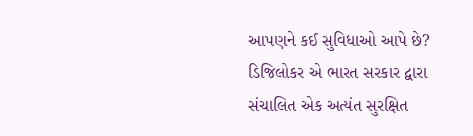આપણને કઈ સુવિધાઓ આપે છે?
ડિજિલોકર એ ભારત સરકાર દ્વારા સંચાલિત એક અત્યંત સુરક્ષિત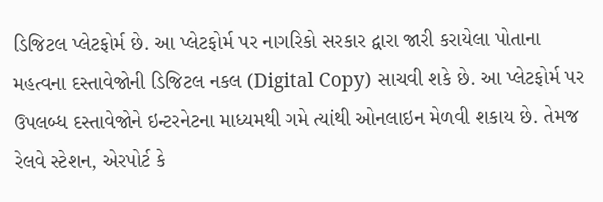ડિજિટલ પ્લેટફોર્મ છે. આ પ્લેટફોર્મ પર નાગરિકો સરકાર દ્વારા જારી કરાયેલા પોતાના મહત્વના દસ્તાવેજોની ડિજિટલ નકલ (Digital Copy) સાચવી શકે છે. આ પ્લેટફોર્મ પર ઉપલબ્ધ દસ્તાવેજોને ઇન્ટરનેટના માધ્યમથી ગમે ત્યાંથી ઓનલાઇન મેળવી શકાય છે. તેમજ રેલવે સ્ટેશન, એરપોર્ટ કે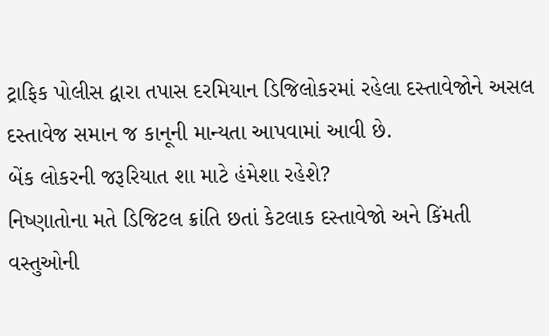ટ્રાફિક પોલીસ દ્વારા તપાસ દરમિયાન ડિજિલોકરમાં રહેલા દસ્તાવેજોને અસલ દસ્તાવેજ સમાન જ કાનૂની માન્યતા આપવામાં આવી છે.
બેંક લોકરની જરૂરિયાત શા માટે હંમેશા રહેશે?
નિષ્ણાતોના મતે ડિજિટલ ક્રાંતિ છતાં કેટલાક દસ્તાવેજો અને કિંમતી વસ્તુઓની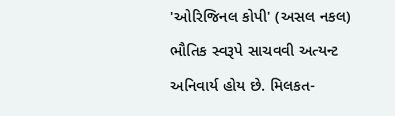'ઓરિજિનલ કોપી' (અસલ નકલ) ભૌતિક સ્વરૂપે સાચવવી અત્યન્ટ અનિવાર્ય હોય છે. મિલકત-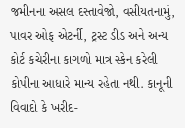જમીનના અસલ દસ્તાવેજો, વસીયતનામું, પાવર ઓફ એટર્ની, ટ્રસ્ટ ડીડ અને અન્ય કોર્ટ કચેરીના કાગળો માત્ર સ્કેન કરેલી કોપીના આધારે માન્ય રહેતા નથી. કાનૂની વિવાદો કે ખરીદ-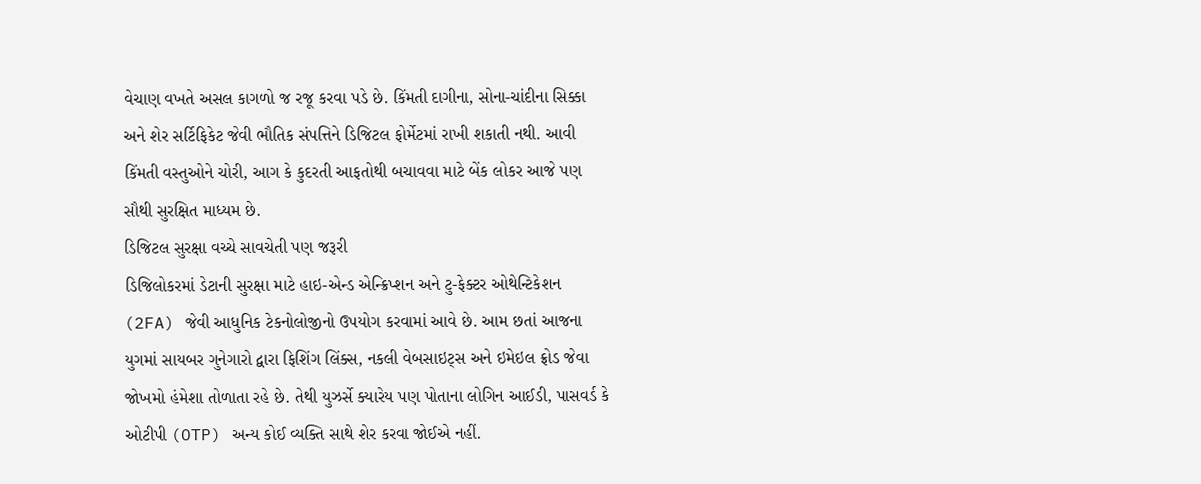વેચાણ વખતે અસલ કાગળો જ રજૂ કરવા પડે છે. કિંમતી દાગીના, સોના-ચાંદીના સિક્કા અને શેર સર્ટિફિકેટ જેવી ભૌતિક સંપત્તિને ડિજિટલ ફોર્મેટમાં રાખી શકાતી નથી. આવી કિંમતી વસ્તુઓને ચોરી, આગ કે કુદરતી આફતોથી બચાવવા માટે બેંક લોકર આજે પણ સૌથી સુરક્ષિત માધ્યમ છે.
ડિજિટલ સુરક્ષા વચ્ચે સાવચેતી પણ જરૂરી
ડિજિલોકરમાં ડેટાની સુરક્ષા માટે હાઇ-એન્ડ એન્ક્રિપ્શન અને ટુ-ફેક્ટર ઓથેન્ટિકેશન (2FA) જેવી આધુનિક ટેકનોલોજીનો ઉપયોગ કરવામાં આવે છે. આમ છતાં આજના યુગમાં સાયબર ગુનેગારો દ્વારા ફિશિંગ લિંક્સ, નકલી વેબસાઇટ્સ અને ઇમેઇલ ફ્રોડ જેવા જોખમો હંમેશા તોળાતા રહે છે. તેથી યુઝર્સે ક્યારેય પણ પોતાના લોગિન આઈડી, પાસવર્ડ કે ઓટીપી (OTP) અન્ય કોઈ વ્યક્તિ સાથે શેર કરવા જોઈએ નહીં.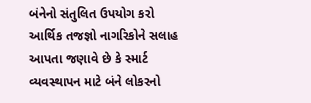બંનેનો સંતુલિત ઉપયોગ કરો
આર્થિક તજજ્ઞો નાગરિકોને સલાહ આપતા જણાવે છે કે સ્માર્ટ વ્યવસ્થાપન માટે બંને લોકરનો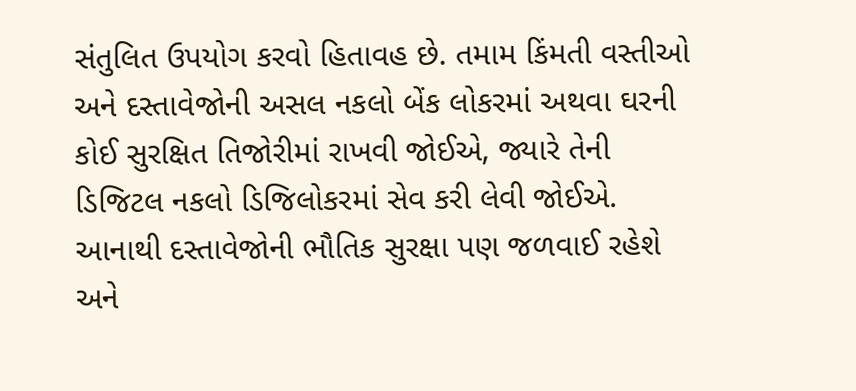સંતુલિત ઉપયોગ કરવો હિતાવહ છે. તમામ કિંમતી વસ્તીઓ અને દસ્તાવેજોની અસલ નકલો બેંક લોકરમાં અથવા ઘરની કોઈ સુરક્ષિત તિજોરીમાં રાખવી જોઈએ, જ્યારે તેની ડિજિટલ નકલો ડિજિલોકરમાં સેવ કરી લેવી જોઈએ. આનાથી દસ્તાવેજોની ભૌતિક સુરક્ષા પણ જળવાઈ રહેશે અને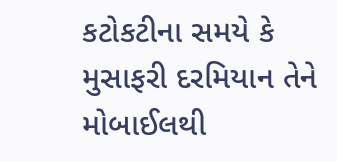કટોકટીના સમયે કે મુસાફરી દરમિયાન તેને મોબાઈલથી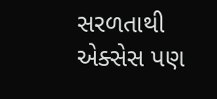સરળતાથી એક્સેસ પણ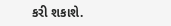કરી શકાશે.